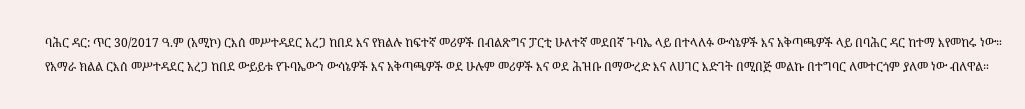ባሕር ዳር: ጥር 30/2017 ዓ.ም (አሚኮ) ርእሰ መሥተዳደር አረጋ ከበደ እና የክልሉ ከፍተኛ መሪዎች በብልጽግና ፓርቲ ሁለተኛ መደበኛ ጉባኤ ላይ በተላለፉ ውሳኔዎች እና አቅጣጫዎች ላይ በባሕር ዳር ከተማ እየመከሩ ነው።
የአማራ ክልል ርእሰ መሥተዳደር አረጋ ከበደ ውይይቱ የጉባኤውን ውሳኔዎች እና አቅጣጫዎች ወደ ሁሉም መሪዎች እና ወደ ሕዝቡ በማውረድ እና ለሀገር እድገት በሚበጅ መልኩ በተግባር ለመተርጎም ያለመ ነው ብለዋል።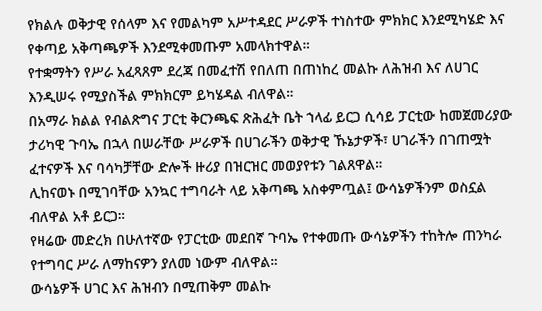የክልሉ ወቅታዊ የሰላም እና የመልካም አሥተዳደር ሥራዎች ተነስተው ምክክር እንደሚካሄድ እና የቀጣይ አቅጣጫዎች እንደሚቀመጡም አመላክተዋል።
የተቋማትን የሥራ አፈጻጸም ደረጃ በመፈተሽ የበለጠ በጠነከረ መልኩ ለሕዝብ እና ለሀገር እንዲሠሩ የሚያስችል ምክክርም ይካሄዳል ብለዋል።
በአማራ ክልል የብልጽግና ፓርቲ ቅርንጫፍ ጽሕፈት ቤት ኀላፊ ይርጋ ሲሳይ ፓርቲው ከመጀመሪያው ታሪካዊ ጉባኤ በኋላ በሠራቸው ሥራዎች በሀገራችን ወቅታዊ ኹኔታዎች፣ ሀገራችን በገጠሟት ፈተናዎች እና ባሳካቻቸው ድሎች ዙሪያ በዝርዝር መወያየቱን ገልጸዋል።
ሊከናወኑ በሚገባቸው አንኳር ተግባራት ላይ አቅጣጫ አስቀምጧል፤ ውሳኔዎችንም ወስኗል ብለዋል አቶ ይርጋ።
የዛሬው መድረክ በሁለተኛው የፓርቲው መደበኛ ጉባኤ የተቀመጡ ውሳኔዎችን ተከትሎ ጠንካራ የተግባር ሥራ ለማከናዎን ያለመ ነውም ብለዋል።
ውሳኔዎች ሀገር እና ሕዝብን በሚጠቅም መልኩ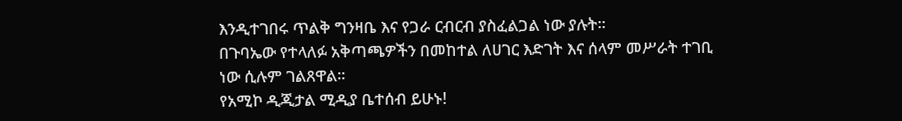እንዲተገበሩ ጥልቅ ግንዛቤ እና የጋራ ርብርብ ያስፈልጋል ነው ያሉት።
በጉባኤው የተላለፉ አቅጣጫዎችን በመከተል ለሀገር እድገት እና ሰላም መሥራት ተገቢ ነው ሲሉም ገልጸዋል።
የአሚኮ ዲጂታል ሚዲያ ቤተሰብ ይሁኑ!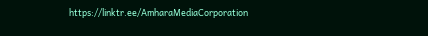https://linktr.ee/AmharaMediaCorporation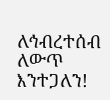ለኅብረተሰብ ለውጥ እንተጋለን!